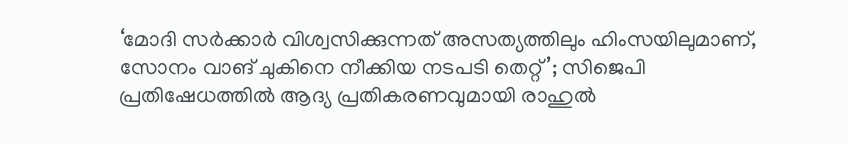‘മോദി സർക്കാർ വിശ്വസിക്കുന്നത് അസത്യത്തിലും ഹിംസയിലുമാണ്, സോനം വാങ് ചുകിനെ നീക്കിയ നടപടി തെറ്റ്’; സിജെപി പ്രതിഷേധത്തിൽ ആദ്യ പ്രതികരണവുമായി രാഹുൽ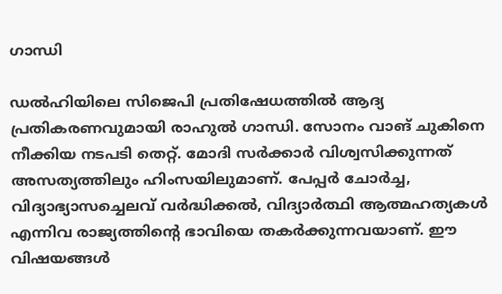ഗാന്ധി

ഡൽഹിയിലെ സിജെപി പ്രതിഷേധത്തിൽ ആദ്യ പ്രതികരണവുമായി രാഹുൽ ഗാന്ധി. സോനം വാങ് ചുകിനെ നീക്കിയ നടപടി തെറ്റ്. മോദി സർക്കാർ വിശ്വസിക്കുന്നത് അസത്യത്തിലും ഹിംസയിലുമാണ്. പേപ്പർ ചോർച്ച, വിദ്യാഭ്യാസച്ചെലവ് വർദ്ധിക്കൽ, വിദ്യാർത്ഥി ആത്മഹത്യകൾ എന്നിവ രാജ്യത്തിന്റെ ഭാവിയെ തകർക്കുന്നവയാണ്. ഈ വിഷയങ്ങൾ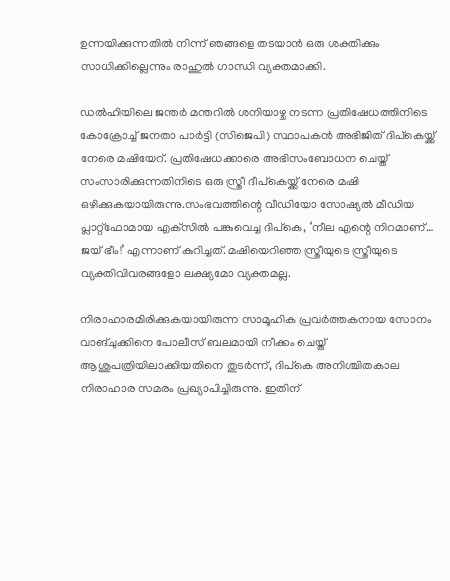ഉന്നയിക്കുന്നതിൽ നിന്ന് ഞങ്ങളെ തടയാൻ ഒരു ശക്തിക്കും സാധിക്കില്ലെന്നും രാഹുൽ ഗാന്ധി വ്യക്തമാക്കി.

ഡൽഹിയിലെ ജന്തർ മന്തറിൽ ശനിയാഴ്ച നടന്ന പ്രതിഷേധത്തിനിടെ കോക്രോച്ച് ജനതാ പാർട്ടി (സിജെപി) സ്ഥാപകൻ അഭിജിത് ദിപ്കെയ്ക്ക് നേരെ മഷിയേറ്. പ്രതിഷേധക്കാരെ അഭിസംബോധന ചെയ്ത് സംസാരിക്കുന്നതിനിടെ ഒരു സ്ത്രീ ദീപ്കെയ്ക്ക് നേരെ മഷി ഒഴിക്കുകയായിരുന്നു.സംഭവത്തിന്റെ വീഡിയോ സോഷ്യൽ മീഡിയ പ്ലാറ്റ്ഫോമായ എക്‌സിൽ പങ്കുവെച്ച ദിപ്കെ, ‘നീല എന്റെ നിറമാണ്… ജയ് ഭീം!’ എന്നാണ് കുറിച്ചത്. മഷിയെറിഞ്ഞ സ്ത്രീയുടെ സ്ത്രീയുടെ വ്യക്തിവിവരങ്ങളോ ലക്ഷ്യമോ വ്യക്തമല്ല.

നിരാഹാരമിരിക്കുകയായിരുന്ന സാമൂഹിക പ്രവർത്തകനായ സോനം വാങ്ചുക്കിനെ പോലീസ് ബലമായി നീക്കം ചെയ്ത് ആശുപത്രിയിലാക്കിയതിനെ തുടർന്ന്, ദിപ്കെ അനിശ്ചിതകാല നിരാഹാര സമരം പ്രഖ്യാപിച്ചിരുന്നു. ഇതിന്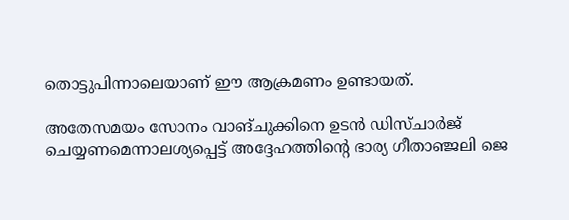തൊട്ടുപിന്നാലെയാണ് ഈ ആക്രമണം ഉണ്ടായത്.

അതേസമയം സോനം വാങ്ചുക്കിനെ ഉടന്‍ ഡിസ്ചാര്‍ജ് ചെയ്യണമെന്നാലശ്യപ്പെട്ട് അദ്ദേഹത്തിന്റെ ഭാര്യ ഗീതാഞ്ജലി ജെ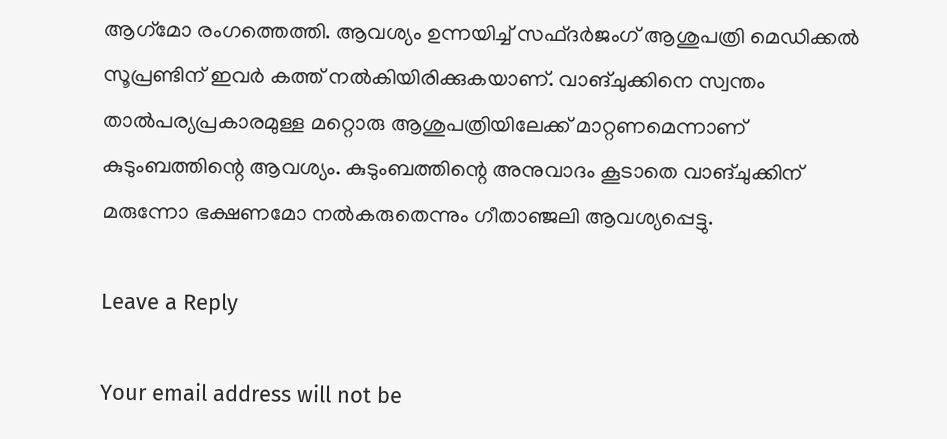ആഗ്‌മോ രംഗത്തെത്തി. ആവശ്യം ഉന്നയിച്ച് സഫ്ദര്‍ജംഗ് ആശുപത്രി മെഡിക്കല്‍ സൂപ്രണ്ടിന് ഇവര്‍ കത്ത് നല്‍കിയിരിക്കുകയാണ്. വാങ്ചുക്കിനെ സ്വന്തം താൽപര്യപ്രകാരമുള്ള മറ്റൊരു ആശുപത്രിയിലേക്ക് മാറ്റണമെന്നാണ് കുടുംബത്തിന്റെ ആവശ്യം. കുടുംബത്തിന്റെ അനുവാദം കൂടാതെ വാങ്ചുക്കിന് മരുന്നോ ഭക്ഷണമോ നല്‍കരുതെന്നും ഗീതാഞ്ജലി ആവശ്യപ്പെട്ടു.

Leave a Reply

Your email address will not be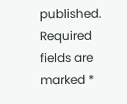published. Required fields are marked *